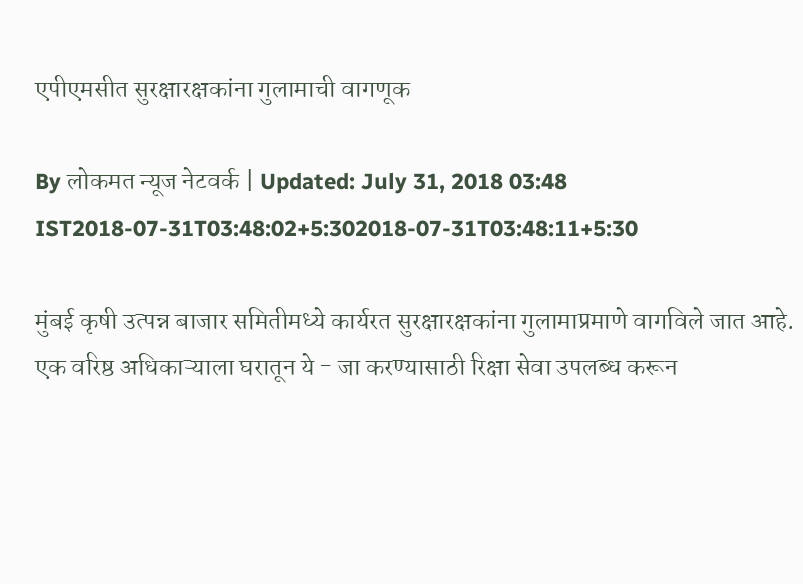एपीएमसीत सुरक्षारक्षकांना गुलामाची वागणूक

By लोकमत न्यूज नेटवर्क | Updated: July 31, 2018 03:48 IST2018-07-31T03:48:02+5:302018-07-31T03:48:11+5:30

मुंबई कृषी उत्पन्न बाजार समितीमध्ये कार्यरत सुरक्षारक्षकांना गुलामाप्रमाणे वागविले जात आहे. एक वरिष्ठ अधिकाऱ्याला घरातून ये - जा करण्यासाठी रिक्षा सेवा उपलब्ध करून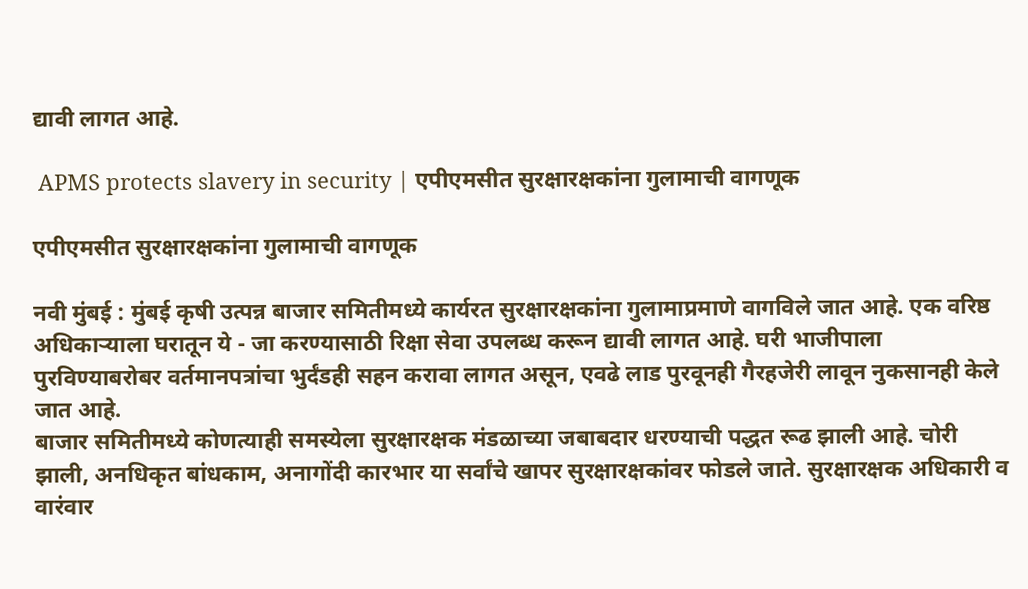द्यावी लागत आहे.

 APMS protects slavery in security | एपीएमसीत सुरक्षारक्षकांना गुलामाची वागणूक

एपीएमसीत सुरक्षारक्षकांना गुलामाची वागणूक

नवी मुंबई : मुंबई कृषी उत्पन्न बाजार समितीमध्ये कार्यरत सुरक्षारक्षकांना गुलामाप्रमाणे वागविले जात आहे. एक वरिष्ठ अधिकाऱ्याला घरातून ये - जा करण्यासाठी रिक्षा सेवा उपलब्ध करून द्यावी लागत आहे. घरी भाजीपाला पुरविण्याबरोबर वर्तमानपत्रांचा भुर्दंडही सहन करावा लागत असून, एवढे लाड पुरवूनही गैरहजेरी लावून नुकसानही केले जात आहे.
बाजार समितीमध्ये कोणत्याही समस्येला सुरक्षारक्षक मंडळाच्या जबाबदार धरण्याची पद्धत रूढ झाली आहे. चोरी झाली, अनधिकृत बांधकाम, अनागोंदी कारभार या सर्वांचे खापर सुरक्षारक्षकांवर फोडले जाते. सुरक्षारक्षक अधिकारी व वारंवार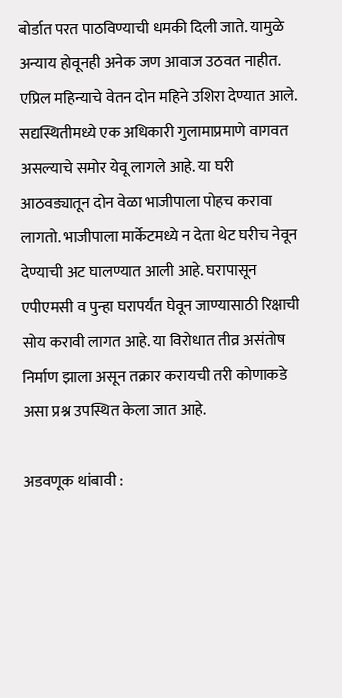बोर्डात परत पाठविण्याची धमकी दिली जाते. यामुळे अन्याय होवूनही अनेक जण आवाज उठवत नाहीत. एप्रिल महिन्याचे वेतन दोन महिने उशिरा देण्यात आले. सद्यस्थितीमध्ये एक अधिकारी गुलामाप्रमाणे वागवत असल्याचे समोर येवू लागले आहे. या घरी आठवड्यातून दोन वेळा भाजीपाला पोहच करावा लागतो. भाजीपाला मार्केटमध्ये न देता थेट घरीच नेवून देण्याची अट घालण्यात आली आहे. घरापासून एपीएमसी व पुन्हा घरापर्यंत घेवून जाण्यासाठी रिक्षाची सोय करावी लागत आहे. या विरोधात तीव्र असंतोष निर्माण झाला असून तक्रार करायची तरी कोणाकडे असा प्रश्न उपस्थित केला जात आहे.

अडवणूक थांबावी :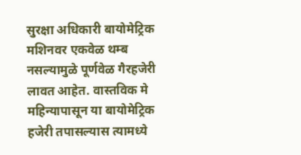सुरक्षा अधिकारी बायोमेट्रिक मशिनवर एकवेळ थम्ब नसल्यामुळे पूर्णवेळ गैरहजेरी लावत आहेत. वास्तविक मे महिन्यापासून या बायोमेट्रिक हजेरी तपासल्यास त्यामध्ये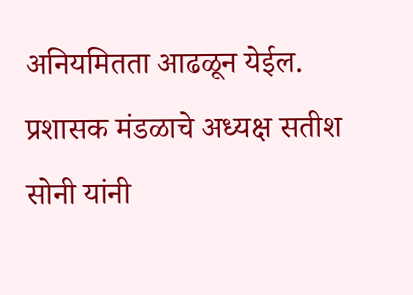अनियमितता आढळून येईल. प्रशासक मंडळाचे अध्यक्ष सतीश सोनी यांनी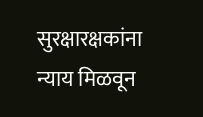सुरक्षारक्षकांना न्याय मिळवून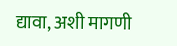द्यावा, अशी मागणी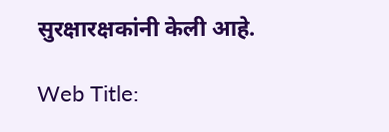सुरक्षारक्षकांनी केली आहे.

Web Title: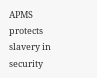APMS protects slavery in security